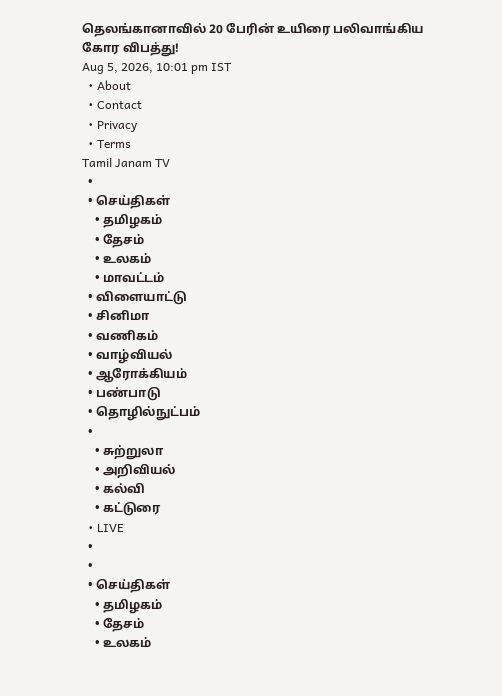தெலங்கானாவில் 20 பேரின் உயிரை பலிவாங்கிய கோர விபத்து!
Aug 5, 2026, 10:01 pm IST
  • About
  • Contact
  • Privacy
  • Terms
Tamil Janam TV
  •
  • செய்திகள்
    • தமிழகம்
    • தேசம்
    • உலகம்
    • மாவட்டம்
  • விளையாட்டு
  • சினிமா
  • வணிகம்
  • வாழ்வியல்
  • ஆரோக்கியம்
  • பண்பாடு
  • தொழில்நுட்பம்
  •
    • சுற்றுலா
    • அறிவியல்
    • கல்வி
    • கட்டுரை
  • LIVE
  •
  •
  • செய்திகள்
    • தமிழகம்
    • தேசம்
    • உலகம்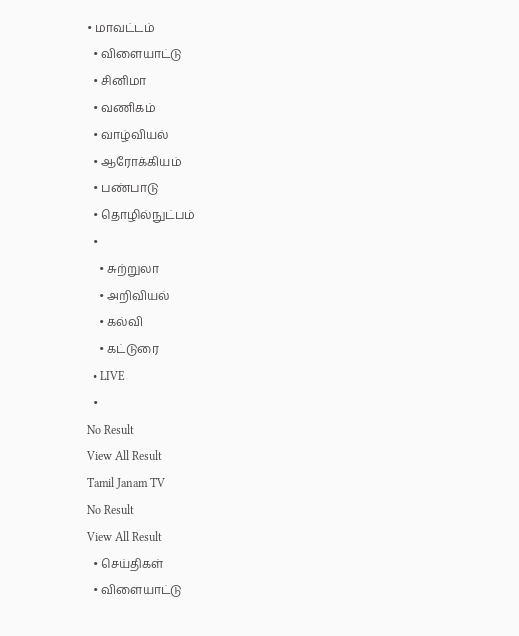• மாவட்டம்
  • விளையாட்டு
  • சினிமா
  • வணிகம்
  • வாழ்வியல்
  • ஆரோக்கியம்
  • பண்பாடு
  • தொழில்நுட்பம்
  •
    • சுற்றுலா
    • அறிவியல்
    • கல்வி
    • கட்டுரை
  • LIVE
  •
No Result
View All Result
Tamil Janam TV
No Result
View All Result
  • செய்திகள்
  • விளையாட்டு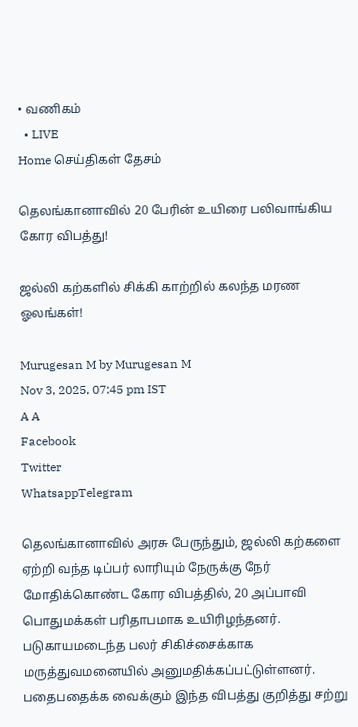• வணிகம்
  • LIVE
Home செய்திகள் தேசம்

தெலங்கானாவில் 20 பேரின் உயிரை பலிவாங்கிய கோர விபத்து!

ஜல்லி கற்களில் சிக்கி காற்றில் கலந்த மரண ஓலங்கள்!

Murugesan M by Murugesan M
Nov 3, 2025, 07:45 pm IST
A A
Facebook
Twitter
WhatsappTelegram

தெலங்கானாவில் அரசு பேருந்தும், ஜல்லி கற்களை ஏற்றி வந்த டிப்பர் லாரியும் நேருக்கு நேர் மோதிக்கொண்ட கோர விபத்தில், 20 அப்பாவி பொதுமக்கள் பரிதாபமாக உயிரிழந்தனர். படுகாயமடைந்த பலர் சிகிச்சைக்காக மருத்துவமனையில் அனுமதிக்கப்பட்டுள்ளனர். பதைபதைக்க வைக்கும் இந்த விபத்து குறித்து சற்று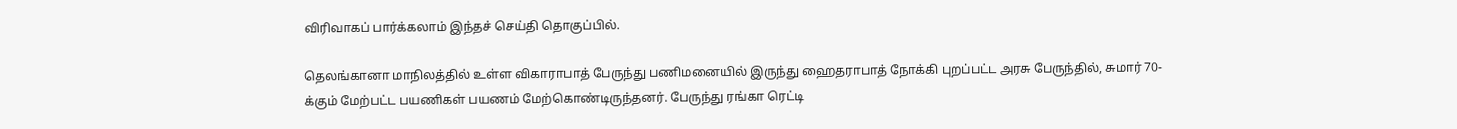விரிவாகப் பார்க்கலாம் இந்தச் செய்தி தொகுப்பில்.

தெலங்கானா மாநிலத்தில் உள்ள விகாராபாத் பேருந்து பணிமனையில் இருந்து ஹைதராபாத் நோக்கி புறப்பட்ட அரசு பேருந்தில், சுமார் 70-க்கும் மேற்பட்ட பயணிகள் பயணம் மேற்கொண்டிருந்தனர். பேருந்து ரங்கா ரெட்டி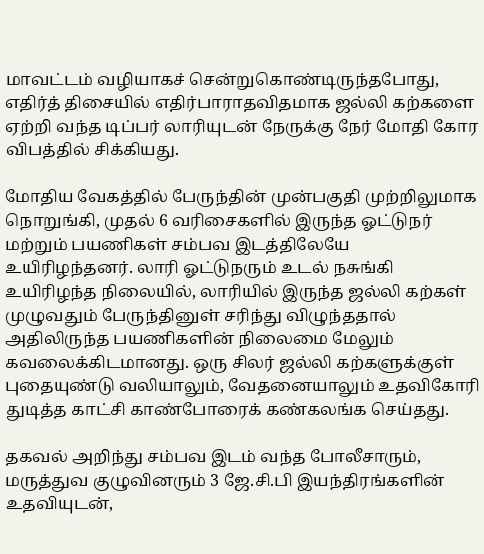மாவட்டம் வழியாகச் சென்றுகொண்டிருந்தபோது, எதிர்த் திசையில் எதிர்பாராதவிதமாக ஜல்லி கற்களை ஏற்றி வந்த டிப்பர் லாரியுடன் நேருக்கு நேர் மோதி கோர விபத்தில் சிக்கியது.

மோதிய வேகத்தில் பேருந்தின் முன்பகுதி முற்றிலுமாக நொறுங்கி, முதல் 6 வரிசைகளில் இருந்த ஓட்டுநர் மற்றும் பயணிகள் சம்பவ இடத்திலேயே உயிரிழந்தனர். லாரி ஓட்டுநரும் உடல் நசுங்கி உயிரிழந்த நிலையில், லாரியில் இருந்த ஜல்லி கற்கள் முழுவதும் பேருந்தினுள் சரிந்து விழுந்ததால் அதிலிருந்த பயணிகளின் நிலைமை மேலும் கவலைக்கிடமானது. ஒரு சிலர் ஜல்லி கற்களுக்குள் புதையுண்டு வலியாலும், வேதனையாலும் உதவிகோரி துடித்த காட்சி காண்போரைக் கண்கலங்க செய்தது.

தகவல் அறிந்து சம்பவ இடம் வந்த போலீசாரும், மருத்துவ குழுவினரும் 3 ஜே.சி.பி இயந்திரங்களின் உதவியுடன்,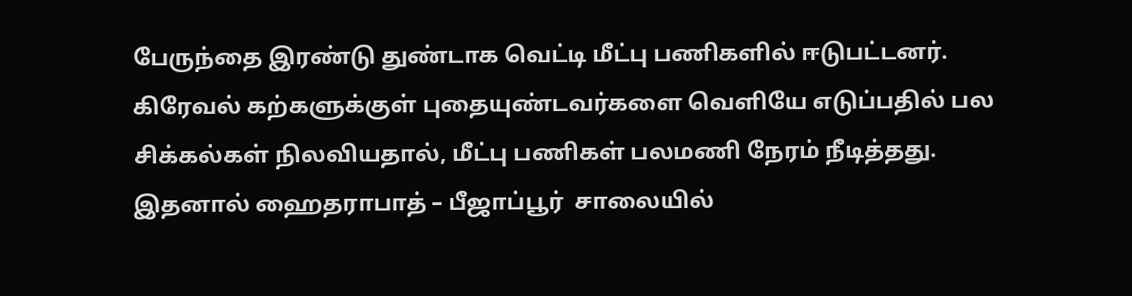பேருந்தை இரண்டு துண்டாக வெட்டி மீட்பு பணிகளில் ஈடுபட்டனர். கிரேவல் கற்களுக்குள் புதையுண்டவர்களை வெளியே எடுப்பதில் பல சிக்கல்கள் நிலவியதால், மீட்பு பணிகள் பலமணி நேரம் நீடித்தது. இதனால் ஹைதராபாத் – பீஜாப்பூர்  சாலையில்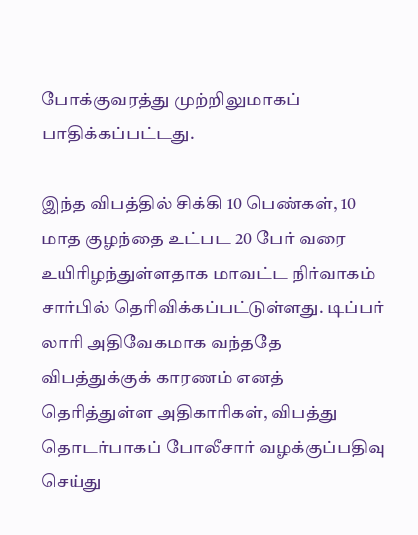போக்குவரத்து முற்றிலுமாகப் பாதிக்கப்பட்டது.

இந்த விபத்தில் சிக்கி 10 பெண்கள், 10 மாத குழந்தை உட்பட 20 பேர் வரை உயிரிழந்துள்ளதாக மாவட்ட நிர்வாகம் சார்பில் தெரிவிக்கப்பட்டுள்ளது. டிப்பர் லாரி அதிவேகமாக வந்ததே விபத்துக்குக் காரணம் எனத் தெரித்துள்ள அதிகாரிகள், விபத்து தொடர்பாகப் போலீசார் வழக்குப்பதிவு செய்து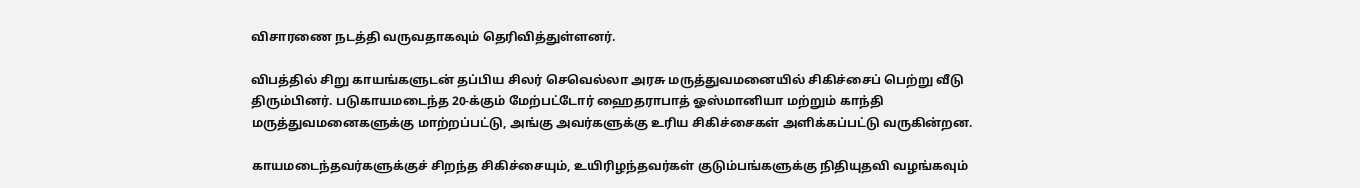விசாரணை நடத்தி வருவதாகவும் தெரிவித்துள்ளனர்.

விபத்தில் சிறு காயங்களுடன் தப்பிய சிலர் செவெல்லா அரசு மருத்துவமனையில் சிகிச்சைப் பெற்று வீடு திரும்பினர். படுகாயமடைந்த 20-க்கும் மேற்பட்டோர் ஹைதராபாத் ஓஸ்மானியா மற்றும் காந்தி மருத்துவமனைகளுக்கு மாற்றப்பட்டு, அங்கு அவர்களுக்கு உரிய சிகிச்சைகள் அளிக்கப்பட்டு வருகின்றன.

காயமடைந்தவர்களுக்குச் சிறந்த சிகிச்சையும், உயிரிழந்தவர்கள் குடும்பங்களுக்கு நிதியுதவி வழங்கவும்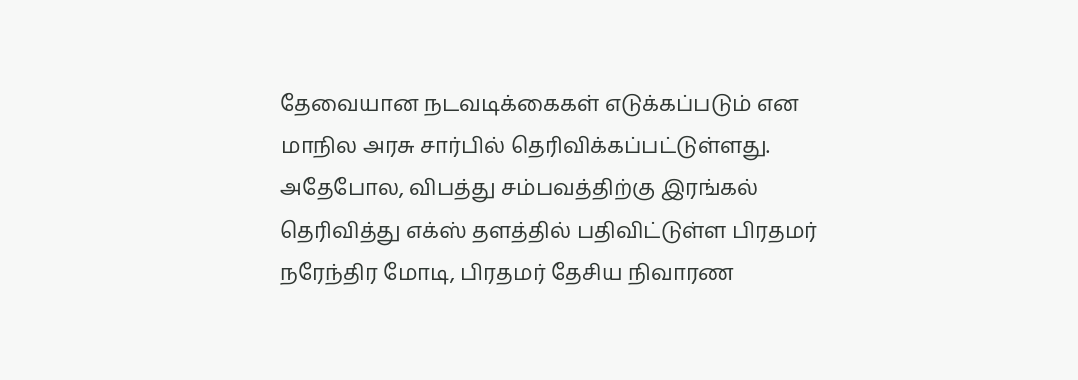தேவையான நடவடிக்கைகள் எடுக்கப்படும் என மாநில அரசு சார்பில் தெரிவிக்கப்பட்டுள்ளது. அதேபோல, விபத்து சம்பவத்திற்கு இரங்கல் தெரிவித்து எக்ஸ் தளத்தில் பதிவிட்டுள்ள பிரதமர் நரேந்திர மோடி, பிரதமர் தேசிய நிவாரண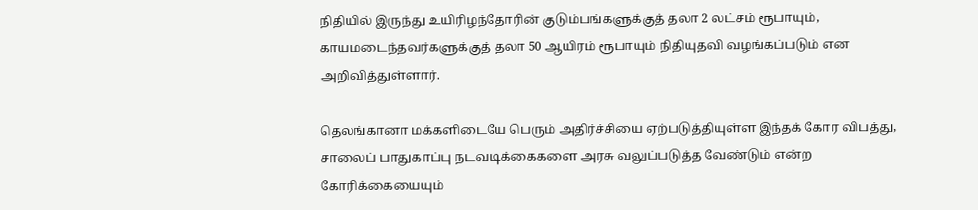நிதியில் இருந்து உயிரிழந்தோரின் குடும்பங்களுக்குத் தலா 2 லட்சம் ரூபாயும், காயமடைந்தவர்களுக்குத் தலா 50 ஆயிரம் ரூபாயும் நிதியுதவி வழங்கப்படும் என அறிவித்துள்ளார்.

தெலங்கானா மக்களிடையே பெரும் அதிர்ச்சியை ஏற்படுத்தியுள்ள இந்தக் கோர விபத்து, சாலைப் பாதுகாப்பு நடவடிக்கைகளை அரசு வலுப்படுத்த வேண்டும் என்ற கோரிக்கையையும்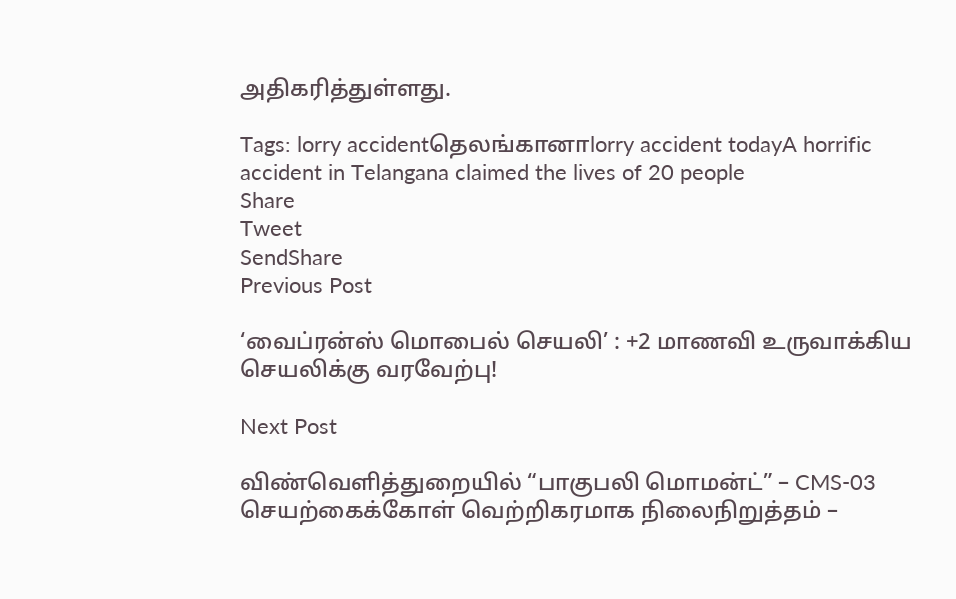அதிகரித்துள்ளது.

Tags: lorry accidentதெலங்கானாlorry accident todayA horrific accident in Telangana claimed the lives of 20 people
Share
Tweet
SendShare
Previous Post

‘வைப்ரன்ஸ் மொபைல் செயலி’ : +2 மாணவி உருவாக்கிய செயலிக்கு வரவேற்பு!

Next Post

விண்வெளித்துறையில் “பாகுபலி மொமன்ட்” – CMS-03 செயற்கைக்கோள் வெற்றிகரமாக நிலைநிறுத்தம் –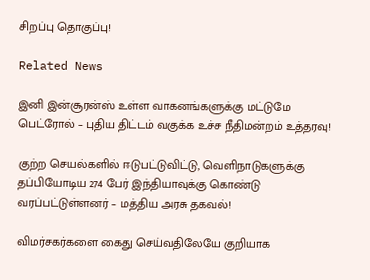சிறப்பு தொகுப்பு!

Related News

இனி இன்சூரன்ஸ் உள்ள வாகனங்களுக்கு மட்டுமே பெட்ரோல் – புதிய திட்டம் வகுக்க உச்ச நீதிமன்றம் உத்தரவு!

குற்ற செயல்களில் ஈடுபட்டுவிட்டு, வெளிநாடுகளுக்கு தப்பியோடிய 274 பேர் இந்தியாவுக்கு கொண்டு வரப்பட்டுள்ளனர் – மத்திய அரசு தகவல்!

விமர்சகர்களை கைது செய்வதிலேயே குறியாக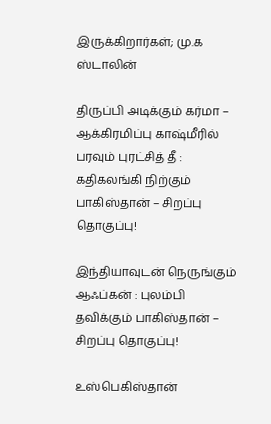இருக்கிறார்கள்; மு.க ஸ்டாலின்

திருப்பி அடிக்கும் கர்மா – ஆக்கிரமிப்பு காஷ்மீரில் பரவும் புரட்சித் தீ : கதிகலங்கி நிற்கும் பாகிஸ்தான் – சிறப்பு தொகுப்பு!

இந்தியாவுடன் நெருங்கும் ஆஃப்கன் : புலம்பி தவிக்கும் பாகிஸ்தான் – சிறப்பு தொகுப்பு!

உஸ்பெகிஸ்தான்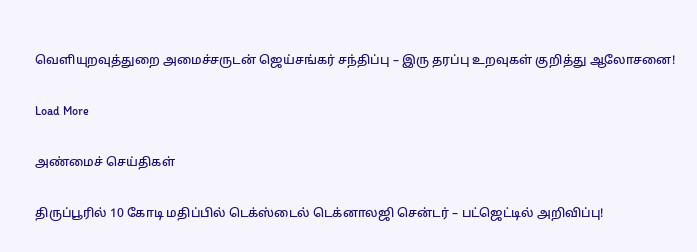வெளியுறவுத்துறை அமைச்சருடன் ஜெய்சங்கர் சந்திப்பு – இரு தரப்பு உறவுகள் குறித்து ஆலோசனை!

Load More

அண்மைச் செய்திகள்

திருப்பூரில் 10 கோடி மதிப்பில் டெக்ஸ்டைல் டெக்னாலஜி சென்டர் – பட்ஜெட்டில் அறிவிப்பு!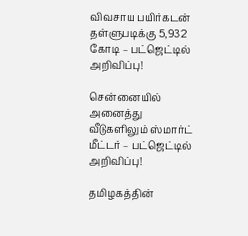விவசாய பயிர்கடன் தள்ளுபடிக்கு 5,932 கோடி – பட்ஜெட்டில் அறிவிப்பு!

சென்னையில் அனைத்து வீடுகளிலும் ஸ்மார்ட் மீட்டர் – பட்ஜெட்டில் அறிவிப்பு!

தமிழகத்தின்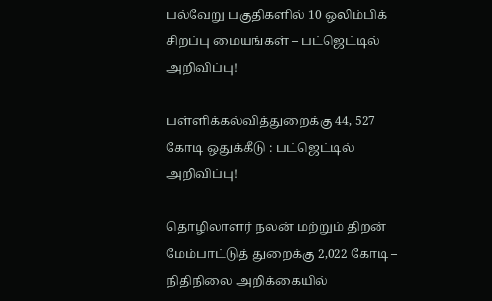பல்வேறு பகுதிகளில் 10 ஒலிம்பிக் சிறப்பு மையங்கள் – பட்ஜெட்டில் அறிவிப்பு!

பள்ளிக்கல்வித்துறைக்கு 44, 527 கோடி ஒதுக்கீடு : பட்ஜெட்டில் அறிவிப்பு!

தொழிலாளர் நலன் மற்றும் திறன் மேம்பாட்டுத் துறைக்கு 2,022 கோடி – நிதிநிலை அறிக்கையில்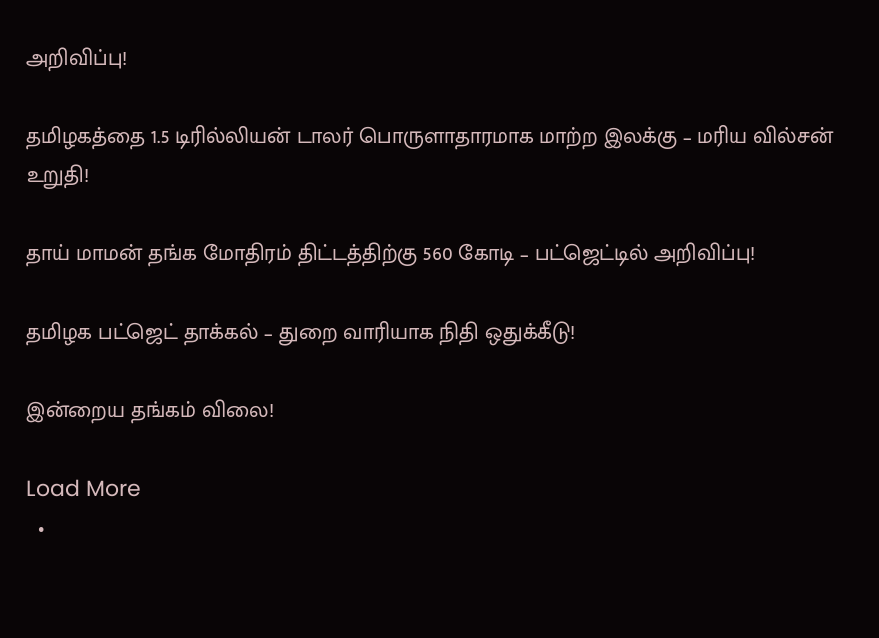அறிவிப்பு!

தமிழகத்தை 1.5 டிரில்லியன் டாலர் பொருளாதாரமாக மாற்ற இலக்கு – மரிய வில்சன் உறுதி!

தாய் மாமன் தங்க மோதிரம் திட்டத்திற்கு 560 கோடி – பட்ஜெட்டில் அறிவிப்பு!

தமிழக பட்ஜெட் தாக்கல் – துறை வாரியாக நிதி ஒதுக்கீடு!

இன்றைய தங்கம் விலை!

Load More
  •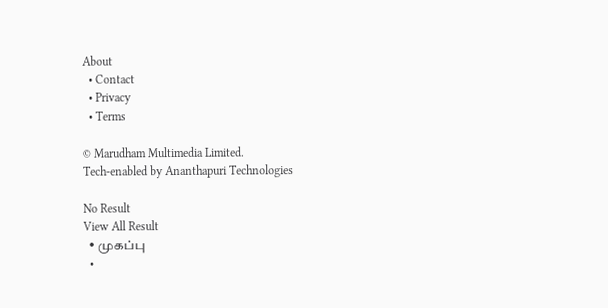About
  • Contact
  • Privacy
  • Terms

© Marudham Multimedia Limited.
Tech-enabled by Ananthapuri Technologies

No Result
View All Result
  • முகப்பு
  •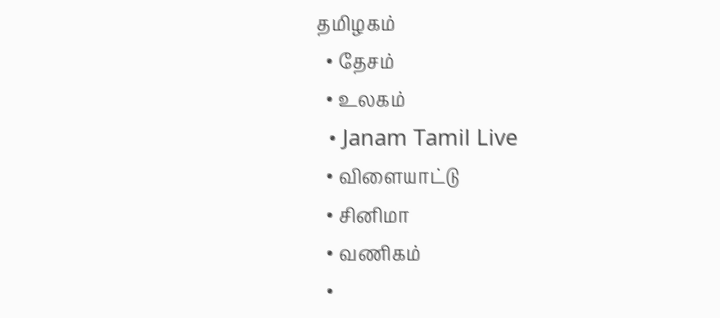தமிழகம்
  • தேசம்
  • உலகம்
  • Janam Tamil Live
  • விளையாட்டு
  • சினிமா
  • வணிகம்
  •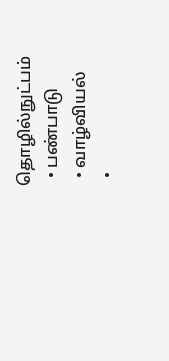தொழில்நுட்பம்
  • பண்பாடு
  • வாழ்வியல்
  •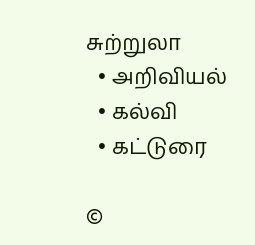சுற்றுலா
  • அறிவியல்
  • கல்வி
  • கட்டுரை

©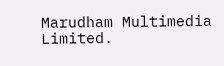Marudham Multimedia Limited.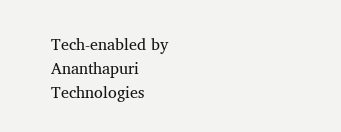Tech-enabled by Ananthapuri Technologies